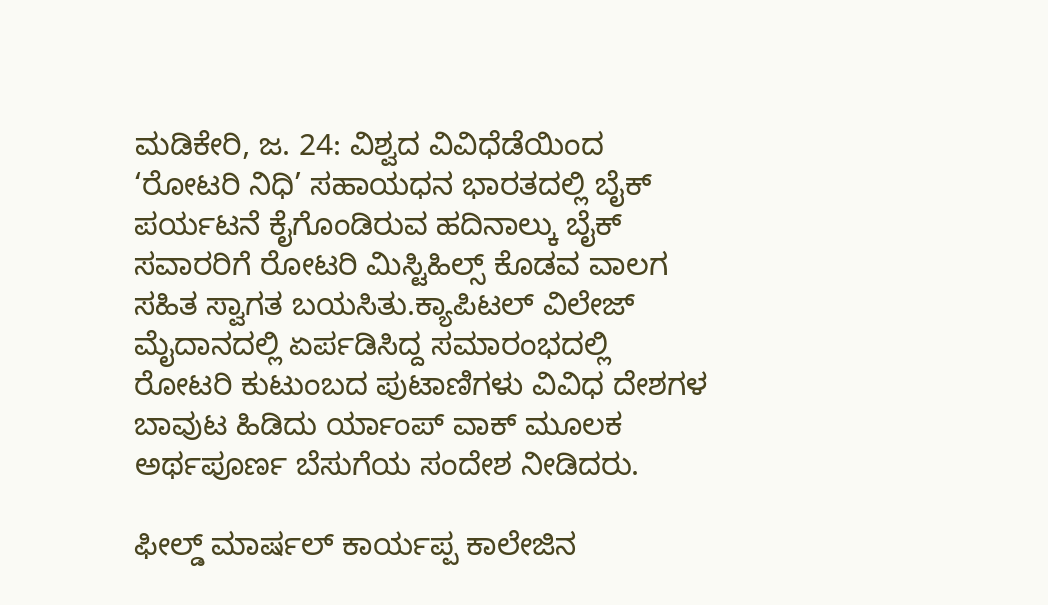ಮಡಿಕೇರಿ, ಜ. 24: ವಿಶ್ವದ ವಿವಿಧೆಡೆಯಿಂದ ‘ರೋಟರಿ ನಿಧಿ’ ಸಹಾಯಧನ ಭಾರತದಲ್ಲಿ ಬೈಕ್ ಪರ್ಯಟನೆ ಕೈಗೊಂಡಿರುವ ಹದಿನಾಲ್ಕು ಬೈಕ್ ಸವಾರರಿಗೆ ರೋಟರಿ ಮಿಸ್ಟಿಹಿಲ್ಸ್ ಕೊಡವ ವಾಲಗ ಸಹಿತ ಸ್ವಾಗತ ಬಯಸಿತು.ಕ್ಯಾಪಿಟಲ್ ವಿಲೇಜ್ ಮೈದಾನದಲ್ಲಿ ಏರ್ಪಡಿಸಿದ್ದ ಸಮಾರಂಭದಲ್ಲಿ ರೋಟರಿ ಕುಟುಂಬದ ಪುಟಾಣಿಗಳು ವಿವಿಧ ದೇಶಗಳ ಬಾವುಟ ಹಿಡಿದು ರ್ಯಾಂಪ್ ವಾಕ್ ಮೂಲಕ ಅರ್ಥಪೂರ್ಣ ಬೆಸುಗೆಯ ಸಂದೇಶ ನೀಡಿದರು.

ಫೀಲ್ಡ್ ಮಾರ್ಷಲ್ ಕಾರ್ಯಪ್ಪ ಕಾಲೇಜಿನ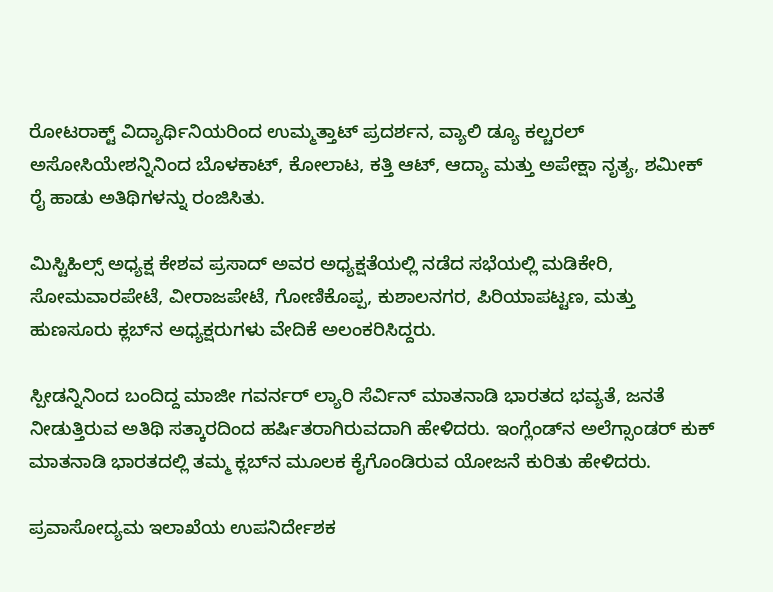ರೋಟರಾಕ್ಟ್ ವಿದ್ಯಾರ್ಥಿನಿಯರಿಂದ ಉಮ್ಮತ್ತಾಟ್ ಪ್ರದರ್ಶನ, ವ್ಯಾಲಿ ಡ್ಯೂ ಕಲ್ಚರಲ್ ಅಸೋಸಿಯೇಶನ್ನಿನಿಂದ ಬೊಳಕಾಟ್, ಕೋಲಾಟ, ಕತ್ತಿ ಆಟ್, ಆದ್ಯಾ ಮತ್ತು ಅಪೇಕ್ಷಾ ನೃತ್ಯ, ಶಮೀಕ್ ರೈ ಹಾಡು ಅತಿಥಿಗಳನ್ನು ರಂಜಿಸಿತು.

ಮಿಸ್ಟಿಹಿಲ್ಸ್ ಅಧ್ಯಕ್ಷ ಕೇಶವ ಪ್ರಸಾದ್ ಅವರ ಅಧ್ಯಕ್ಷತೆಯಲ್ಲಿ ನಡೆದ ಸಭೆಯಲ್ಲಿ ಮಡಿಕೇರಿ, ಸೋಮವಾರಪೇಟೆ, ವೀರಾಜಪೇಟೆ, ಗೋಣಿಕೊಪ್ಪ, ಕುಶಾಲನಗರ, ಪಿರಿಯಾಪಟ್ಟಣ, ಮತ್ತು ಹುಣಸೂರು ಕ್ಲಬ್‍ನ ಅಧ್ಯಕ್ಷರುಗಳು ವೇದಿಕೆ ಅಲಂಕರಿಸಿದ್ದರು.

ಸ್ಪೀಡನ್ನಿನಿಂದ ಬಂದಿದ್ದ ಮಾಜೀ ಗವರ್ನರ್ ಲ್ಯಾರಿ ಸೆರ್ವಿನ್ ಮಾತನಾಡಿ ಭಾರತದ ಭವ್ಯತೆ, ಜನತೆ ನೀಡುತ್ತಿರುವ ಅತಿಥಿ ಸತ್ಕಾರದಿಂದ ಹರ್ಷಿತರಾಗಿರುವದಾಗಿ ಹೇಳಿದರು. ಇಂಗ್ಲೆಂಡ್‍ನ ಅಲೆಗ್ಸಾಂಡರ್ ಕುಕ್ ಮಾತನಾಡಿ ಭಾರತದಲ್ಲಿ ತಮ್ಮ ಕ್ಲಬ್‍ನ ಮೂಲಕ ಕೈಗೊಂಡಿರುವ ಯೋಜನೆ ಕುರಿತು ಹೇಳಿದರು.

ಪ್ರವಾಸೋದ್ಯಮ ಇಲಾಖೆಯ ಉಪನಿರ್ದೇಶಕ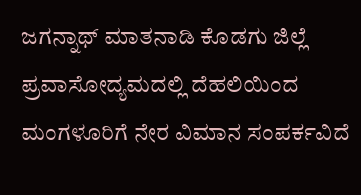ಜಗನ್ನಾಥ್ ಮಾತನಾಡಿ ಕೊಡಗು ಜಿಲ್ಲೆ ಪ್ರವಾಸೋದ್ಯಮದಲ್ಲಿ ದೆಹಲಿಯಿಂದ ಮಂಗಳೂರಿಗೆ ನೇರ ವಿಮಾನ ಸಂಪರ್ಕವಿದೆ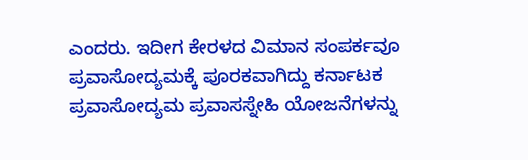ಎಂದರು. ಇದೀಗ ಕೇರಳದ ವಿಮಾನ ಸಂಪರ್ಕವೂ ಪ್ರವಾಸೋದ್ಯಮಕ್ಕೆ ಪೂರಕವಾಗಿದ್ದು ಕರ್ನಾಟಕ ಪ್ರವಾಸೋದ್ಯಮ ಪ್ರವಾಸಸ್ನೇಹಿ ಯೋಜನೆಗಳನ್ನು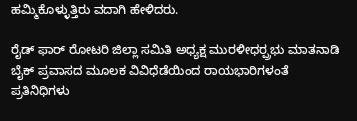ಹಮ್ಮಿಕೊಳ್ಳುತ್ತಿರು ವದಾಗಿ ಹೇಳಿದರು.

ರೈಡ್ ಫಾರ್ ರೋಟರಿ ಜಿಲ್ಲಾ ಸಮಿತಿ ಅಧ್ಯಕ್ಷ ಮುರಳೀಧರ್‍ಪ್ರಭು ಮಾತನಾಡಿ ಬೈಕ್ ಪ್ರವಾಸದ ಮೂಲಕ ವಿವಿಧೆಡೆಯಿಂದ ರಾಯಭಾರಿಗಳಂತೆ ಪ್ರತಿನಿಧಿಗಳು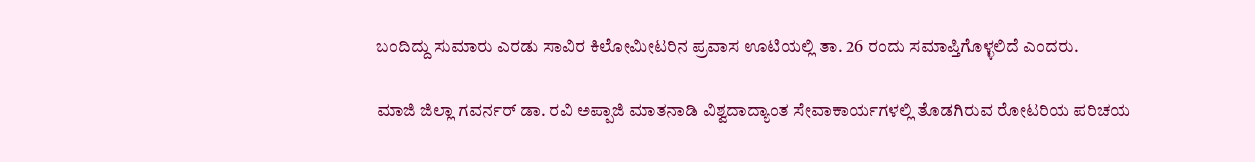ಬಂದಿದ್ದು ಸುಮಾರು ಎರಡು ಸಾವಿರ ಕಿಲೋಮೀಟರಿನ ಪ್ರವಾಸ ಊಟಿಯಲ್ಲಿ ತಾ. 26 ರಂದು ಸಮಾಪ್ತಿಗೊಳ್ಳಲಿದೆ ಎಂದರು.

ಮಾಜಿ ಜಿಲ್ಲಾ ಗವರ್ನರ್ ಡಾ. ರವಿ ಅಪ್ಪಾಜಿ ಮಾತನಾಡಿ ವಿಶ್ವದಾದ್ಯಾಂತ ಸೇವಾಕಾರ್ಯಗಳಲ್ಲಿ ತೊಡಗಿರುವ ರೋಟರಿಯ ಪರಿಚಯ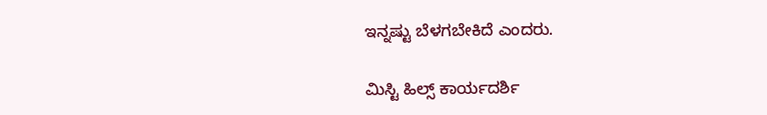ಇನ್ನಷ್ಟು ಬೆಳಗಬೇಕಿದೆ ಎಂದರು.

ಮಿಸ್ಟಿ ಹಿಲ್ಸ್ ಕಾರ್ಯದರ್ಶಿ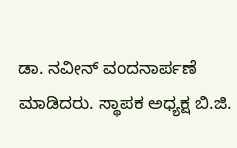ಡಾ. ನವೀನ್ ವಂದನಾರ್ಪಣೆ ಮಾಡಿದರು. ಸ್ಥಾಪಕ ಅಧ್ಯಕ್ಷ ಬಿ.ಜಿ.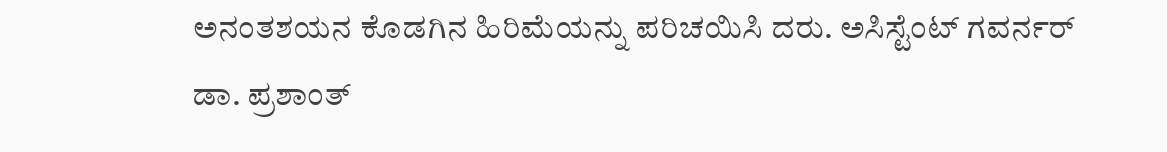ಅನಂತಶಯನ ಕೊಡಗಿನ ಹಿರಿಮೆಯನ್ನು ಪರಿಚಯಿಸಿ ದರು. ಅಸಿಸ್ಟೆಂಟ್ ಗವರ್ನರ್ ಡಾ. ಪ್ರಶಾಂತ್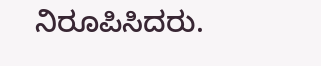ನಿರೂಪಿಸಿದರು.